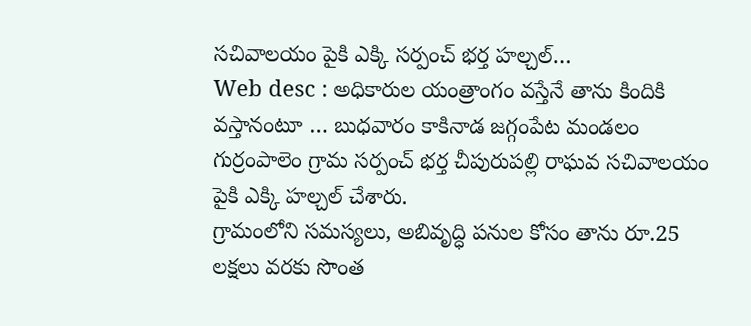సచివాలయం పైకి ఎక్కి సర్పంచ్ భర్త హల్చల్…
Web desc : అధికారుల యంత్రాంగం వస్తేనే తాను కిందికి వస్తానంటూ … బుధవారం కాకినాడ జగ్గంపేట మండలం గుర్రంపాలెం గ్రామ సర్పంచ్ భర్త చీపురుపల్లి రాఘవ సచివాలయం పైకి ఎక్కి హల్చల్ చేశారు.
గ్రామంలోని సమస్యలు, అబివృద్ధి పనుల కోసం తాను రూ.25 లక్షలు వరకు సొంత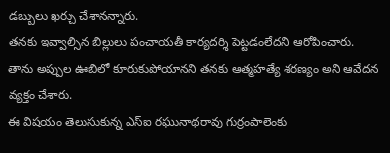డబ్బులు ఖర్చు చేశానన్నారు.
తనకు ఇవ్వాల్సిన బిల్లులు పంచాయతీ కార్యదర్శి పెట్టడంలేదని ఆరోపించారు. తాను అప్పుల ఊబిలో కూరుకుపోయానని తనకు ఆత్మహత్యే శరణ్యం అని ఆవేదన వ్యక్తం చేశారు.
ఈ విషయం తెలుసుకున్న ఎస్ఐ రఘునాథరావు గుర్రంపాలెంకు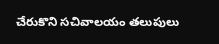చేరుకొని సచివాలయం తలుపులు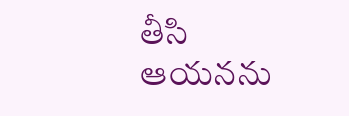తీసి ఆయనను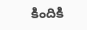కిందికి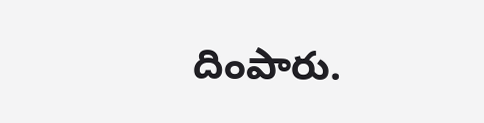దింపారు.